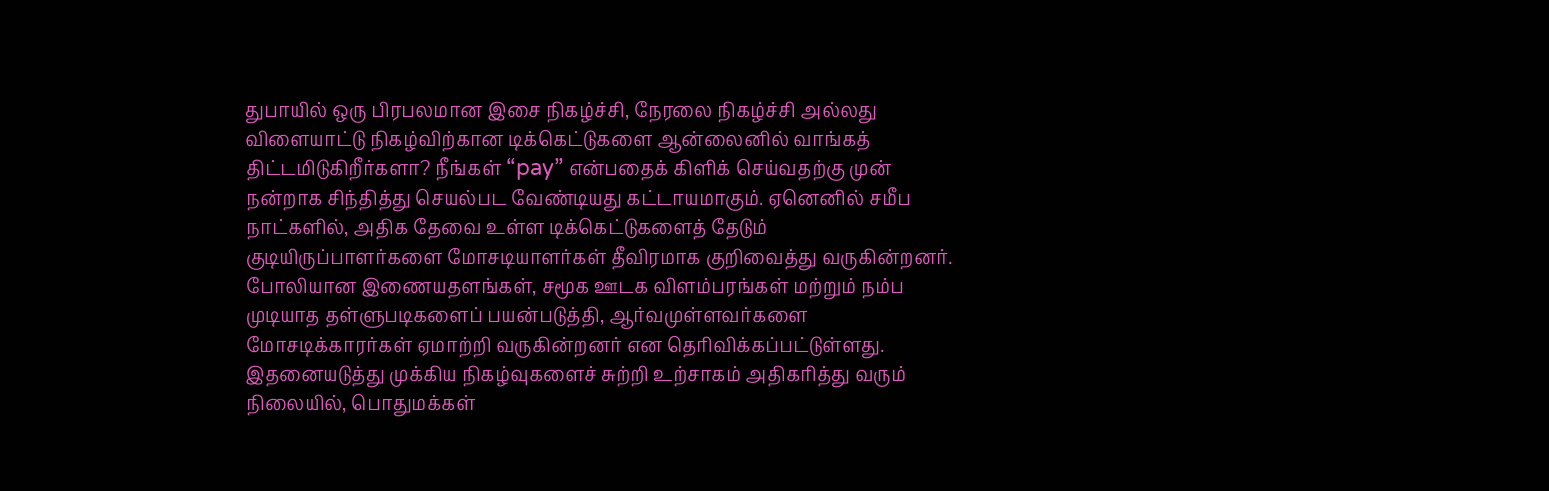துபாயில் ஒரு பிரபலமான இசை நிகழ்ச்சி, நேரலை நிகழ்ச்சி அல்லது விளையாட்டு நிகழ்விற்கான டிக்கெட்டுகளை ஆன்லைனில் வாங்கத் திட்டமிடுகிறீர்களா? நீங்கள் “pay” என்பதைக் கிளிக் செய்வதற்கு முன் நன்றாக சிந்தித்து செயல்பட வேண்டியது கட்டாயமாகும். ஏனெனில் சமீப நாட்களில், அதிக தேவை உள்ள டிக்கெட்டுகளைத் தேடும் குடியிருப்பாளர்களை மோசடியாளர்கள் தீவிரமாக குறிவைத்து வருகின்றனர்.
போலியான இணையதளங்கள், சமூக ஊடக விளம்பரங்கள் மற்றும் நம்ப முடியாத தள்ளுபடிகளைப் பயன்படுத்தி, ஆர்வமுள்ளவர்களை மோசடிக்காரர்கள் ஏமாற்றி வருகின்றனர் என தெரிவிக்கப்பட்டுள்ளது. இதனையடுத்து முக்கிய நிகழ்வுகளைச் சுற்றி உற்சாகம் அதிகரித்து வரும் நிலையில், பொதுமக்கள்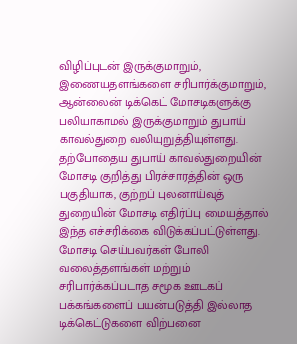விழிப்புடன் இருக்குமாறும், இணையதளங்களை சரிபார்க்குமாறும், ஆன்லைன் டிக்கெட் மோசடிகளுக்கு பலியாகாமல் இருக்குமாறும் துபாய் காவல்துறை வலியுறுத்தியுள்ளது.
தற்போதைய துபாய் காவல்துறையின் மோசடி குறித்து பிரச்சாரத்தின் ஒரு பகுதியாக, குற்றப் புலனாய்வுத் துறையின் மோசடி எதிர்ப்பு மையத்தால் இந்த எச்சரிக்கை விடுக்கப்பட்டுள்ளது. மோசடி செய்பவர்கள் போலி வலைத்தளங்கள் மற்றும் சரிபார்க்கப்படாத சமூக ஊடகப் பக்கங்களைப் பயன்படுத்தி இல்லாத டிக்கெட்டுகளை விற்பனை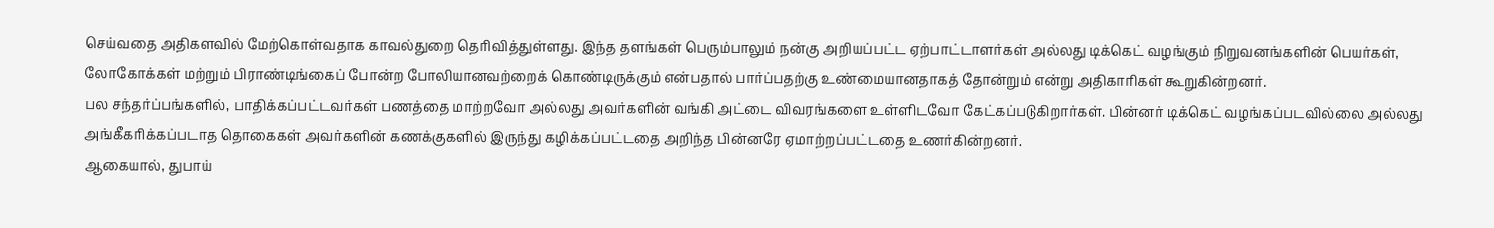செய்வதை அதிகளவில் மேற்கொள்வதாக காவல்துறை தெரிவித்துள்ளது. இந்த தளங்கள் பெரும்பாலும் நன்கு அறியப்பட்ட ஏற்பாட்டாளர்கள் அல்லது டிக்கெட் வழங்கும் நிறுவனங்களின் பெயர்கள், லோகோக்கள் மற்றும் பிராண்டிங்கைப் போன்ற போலியானவற்றைக் கொண்டிருக்கும் என்பதால் பார்ப்பதற்கு உண்மையானதாகத் தோன்றும் என்று அதிகாரிகள் கூறுகின்றனர்.
பல சந்தர்ப்பங்களில், பாதிக்கப்பட்டவர்கள் பணத்தை மாற்றவோ அல்லது அவர்களின் வங்கி அட்டை விவரங்களை உள்ளிடவோ கேட்கப்படுகிறார்கள். பின்னர் டிக்கெட் வழங்கப்படவில்லை அல்லது அங்கீகரிக்கப்படாத தொகைகள் அவர்களின் கணக்குகளில் இருந்து கழிக்கப்பட்டதை அறிந்த பின்னரே ஏமாற்றப்பட்டதை உணர்கின்றனர்.
ஆகையால், துபாய்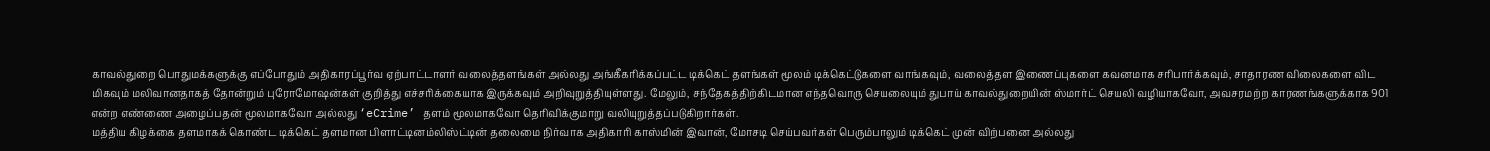காவல்துறை பொதுமக்களுக்கு எப்போதும் அதிகாரப்பூர்வ ஏற்பாட்டாளர் வலைத்தளங்கள் அல்லது அங்கீகரிக்கப்பட்ட டிக்கெட் தளங்கள் மூலம் டிக்கெட்டுகளை வாங்கவும், வலைத்தள இணைப்புகளை கவனமாக சரிபார்க்கவும், சாதாரண விலைகளை விட மிகவும் மலிவானதாகத் தோன்றும் புரோமோஷன்கள் குறித்து எச்சரிக்கையாக இருக்கவும் அறிவுறுத்தியுள்ளது. மேலும், சந்தேகத்திற்கிடமான எந்தவொரு செயலையும் துபாய் காவல்துறையின் ஸ்மார்ட் செயலி வழியாகவோ, அவசரமற்ற காரணங்களுக்காக 901 என்ற எண்ணை அழைப்பதன் மூலமாகவோ அல்லது ‘eCrime’ தளம் மூலமாகவோ தெரிவிக்குமாறு வலியுறுத்தப்படுகிறார்கள்.
மத்திய கிழக்கை தளமாகக் கொண்ட டிக்கெட் தளமான பிளாட்டினம்லிஸ்ட்டின் தலைமை நிர்வாக அதிகாரி காஸ்மின் இவான், மோசடி செய்பவர்கள் பெரும்பாலும் டிக்கெட் முன் விற்பனை அல்லது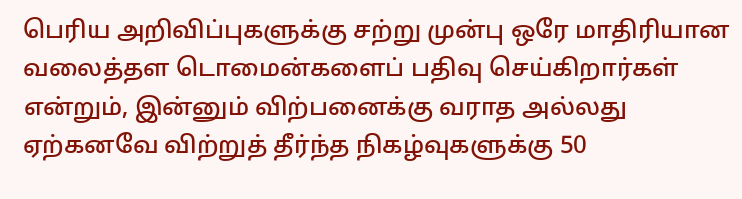பெரிய அறிவிப்புகளுக்கு சற்று முன்பு ஒரே மாதிரியான வலைத்தள டொமைன்களைப் பதிவு செய்கிறார்கள் என்றும், இன்னும் விற்பனைக்கு வராத அல்லது ஏற்கனவே விற்றுத் தீர்ந்த நிகழ்வுகளுக்கு 50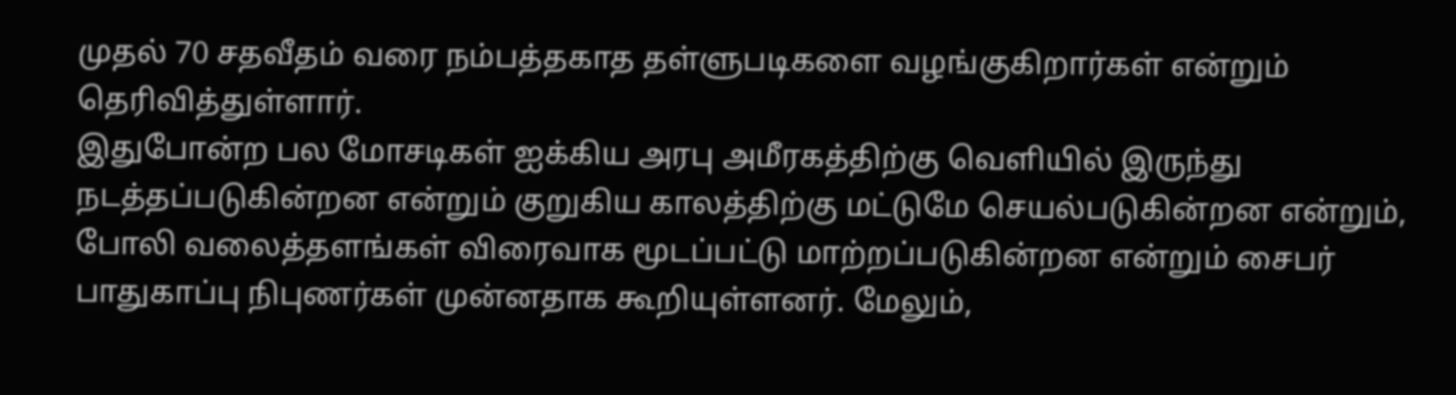முதல் 70 சதவீதம் வரை நம்பத்தகாத தள்ளுபடிகளை வழங்குகிறார்கள் என்றும் தெரிவித்துள்ளார்.
இதுபோன்ற பல மோசடிகள் ஐக்கிய அரபு அமீரகத்திற்கு வெளியில் இருந்து நடத்தப்படுகின்றன என்றும் குறுகிய காலத்திற்கு மட்டுமே செயல்படுகின்றன என்றும், போலி வலைத்தளங்கள் விரைவாக மூடப்பட்டு மாற்றப்படுகின்றன என்றும் சைபர் பாதுகாப்பு நிபுணர்கள் முன்னதாக கூறியுள்ளனர். மேலும்,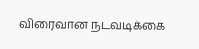விரைவான நடவடிக்கை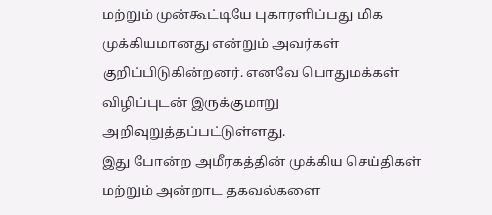மற்றும் முன்கூட்டியே புகாரளிப்பது மிக முக்கியமானது என்றும் அவர்கள் குறிப்பிடுகின்றனர். எனவே பொதுமக்கள் விழிப்புடன் இருக்குமாறு அறிவுறுத்தப்பட்டுள்ளது.
இது போன்ற அமீரகத்தின் முக்கிய செய்திகள் மற்றும் அன்றாட தகவல்களை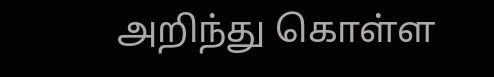அறிந்து கொள்ள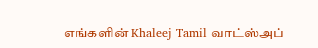எங்களின் Khaleej Tamil வாட்ஸ்அப்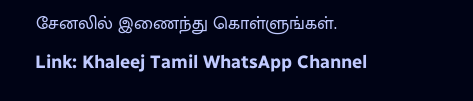சேனலில் இணைந்து கொள்ளுங்கள்.
Link: Khaleej Tamil WhatsApp Channel